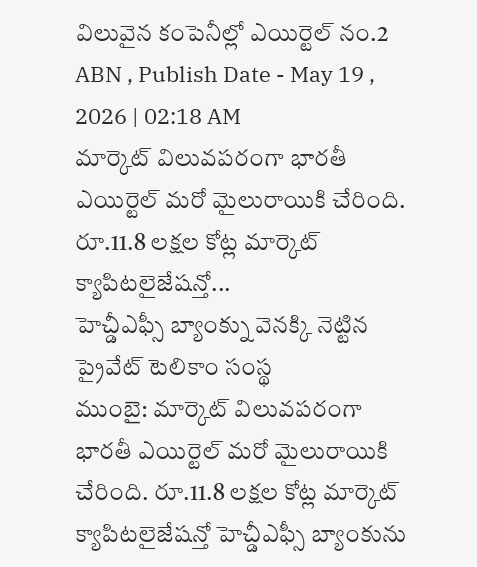విలువైన కంపెనీల్లో ఎయిర్టెల్ నం.2
ABN , Publish Date - May 19 , 2026 | 02:18 AM
మార్కెట్ విలువపరంగా భారతీ ఎయిర్టెల్ మరో మైలురాయికి చేరింది. రూ.11.8 లక్షల కోట్ల మార్కెట్ క్యాపిటలైజేషన్తో...
హెచ్డీఎఫ్సీ బ్యాంక్ను వెనక్కి నెట్టిన ప్రైవేట్ టెలికాం సంస్థ
ముంబై: మార్కెట్ విలువపరంగా భారతీ ఎయిర్టెల్ మరో మైలురాయికి చేరింది. రూ.11.8 లక్షల కోట్ల మార్కెట్ క్యాపిటలైజేషన్తో హెచ్డీఎఫ్సీ బ్యాంకును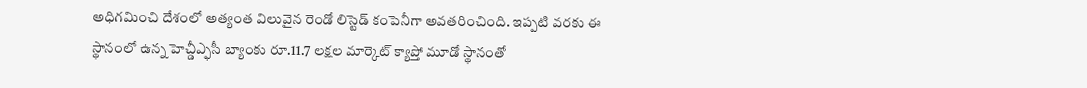అధిగమించి దేశంలో అత్యంత విలువైన రెండో లిస్టెడ్ కంపెనీగా అవతరించింది. ఇప్పటి వరకు ఈ స్థానంలో ఉన్న హెచ్డీఎ్ఫసీ బ్యాంకు రూ.11.7 లక్షల మార్కెట్ క్యాప్తో మూడో స్థానంతో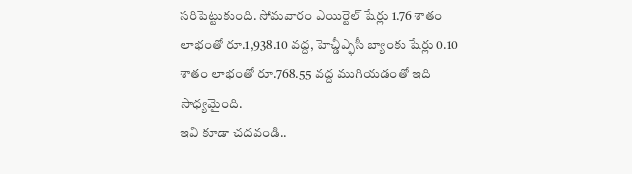సరిపెట్టుకుంది. సోమవారం ఎయిర్టెల్ షేర్లు 1.76 శాతం లాభంతో రూ.1,938.10 వద్ద, హెచ్డీఎ్ఫసీ బ్యాంకు షేర్లు 0.10 శాతం లాభంతో రూ.768.55 వద్ద ముగియడంతో ఇది సాధ్యమైంది.
ఇవి కూడా చదవండి..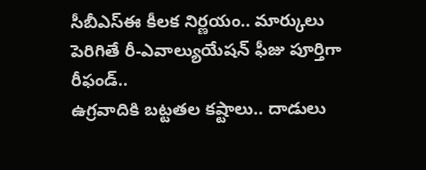సీబీఎస్ఈ కీలక నిర్ణయం.. మార్కులు పెరిగితే రీ-ఎవాల్యుయేషన్ ఫీజు పూర్తిగా రీఫండ్..
ఉగ్రవాదికి బట్టతల కష్టాలు.. దాడులు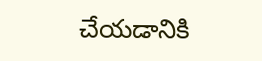చేయడానికి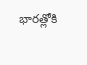భారత్లోకి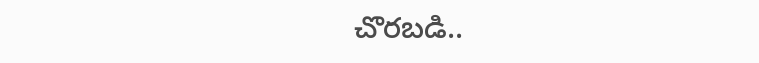చొరబడి..